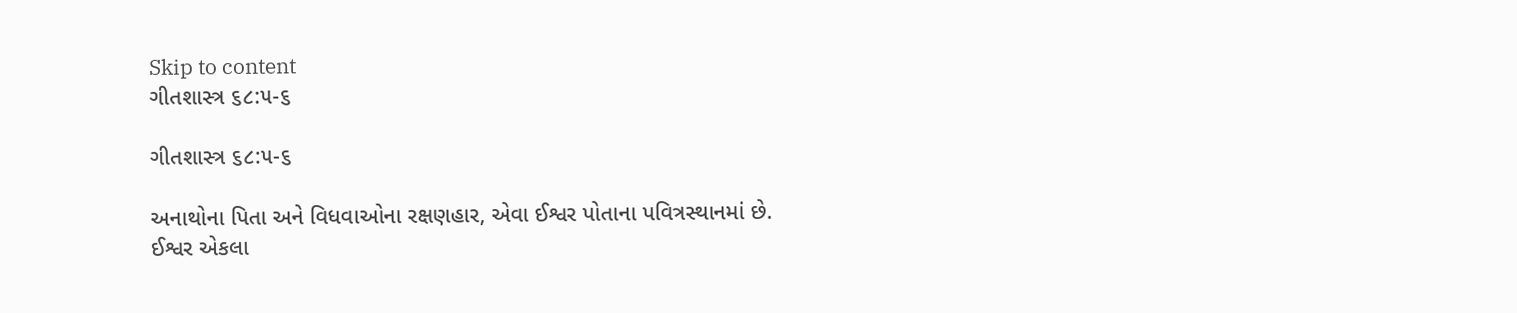Skip to content
ગીતશાસ્ત્ર ૬૮:૫-૬

ગીતશાસ્ત્ર ૬૮:૫-૬

અનાથોના પિતા અને વિધવાઓના રક્ષણહાર, એવા ઈશ્વર પોતાના પવિત્રસ્થાનમાં છે.
ઈશ્વર એકલા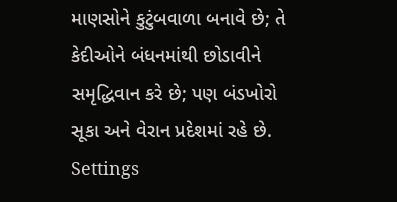માણસોને કુટુંબવાળા બનાવે છે; તે કેદીઓને બંધનમાંથી છોડાવીને સમૃદ્ધિવાન કરે છે; પણ બંડખોરો સૂકા અને વેરાન પ્રદેશમાં રહે છે.
Settings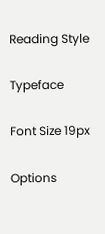Reading Style

Typeface

Font Size 19px

Options